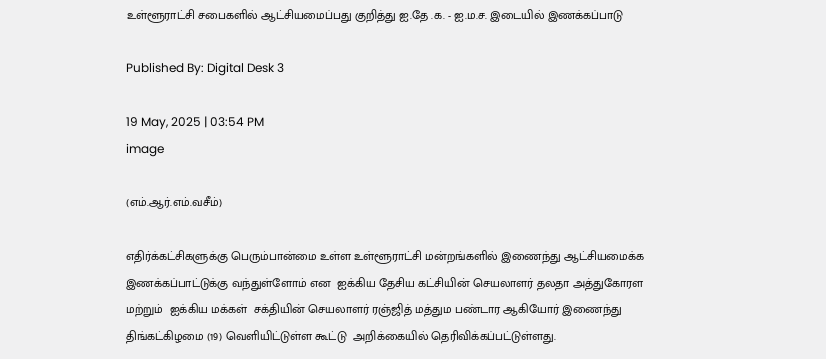உள்ளூராட்சி சபைகளில் ஆட்சியமைப்பது குறித்து ஐ.தே .க. - ஐ.ம.ச. இடையில் இணக்கப்பாடு

Published By: Digital Desk 3

19 May, 2025 | 03:54 PM
image

(எம்.ஆர்.எம்.வசீம்)

எதிர்க்கட்சிகளுக்கு பெரும்பான்மை உள்ள உள்ளூராட்சி மன்றங்களில் இணைந்து ஆட்சியமைக்க இணக்கப்பாட்டுக்கு வந்துள்ளோம் என  ஐக்கிய தேசிய கட்சியின் செயலாளர் தலதா அத்துகோரள மற்றும்  ஐக்கிய மக்கள்  சக்தியின் செயலாளர் ரஞ்ஜித் மத்தும பண்டார ஆகியோர் இணைந்து திங்கட்கிழமை (19) வெளியிட்டுள்ள கூட்டு  அறிக்கையில் தெரிவிக்கப்பட்டுள்ளது.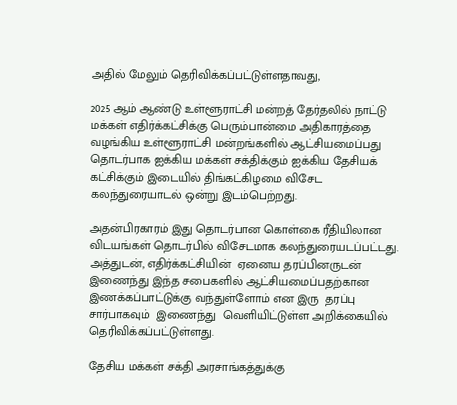அதில் மேலும் தெரிவிக்கப்பட்டுள்ளதாவது,

2025 ஆம் ஆண்டு உள்ளூராட்சி மன்றத் தேர்தலில் நாட்டு மக்கள் எதிர்க்கட்சிக்கு பெரும்பான்மை அதிகாரத்தை வழங்கிய உள்ளூராட்சி மன்றங்களில் ஆட்சியமைப்பது தொடர்பாக ஐக்கிய மக்கள் சக்திக்கும் ஐக்கிய தேசியக் கட்சிக்கும் இடையில் திங்கட்கிழமை விசேட  கலந்துரையாடல் ஒன்று இடம்பெற்றது.

அதன்பிரகாரம் இது தொடர்பான கொள்கை ரீதியிலான விடயங்கள் தொடர்பில் விசேடமாக கலந்துரையடப்பட்டது. அத்துடன், எதிர்க்கட்சியின்  ஏனைய தரப்பினருடன் இணைந்து இந்த சபைகளில் ஆட்சியமைப்பதற்கான இணக்கப்பாட்டுக்கு வந்துள்ளோம் என இரு  தரப்பு சார்பாகவும்  இணைந்து  வெளியிட்டுள்ள அறிக்கையில் தெரிவிக்கப்பட்டுள்ளது.

தேசிய மக்கள் சக்தி அரசாங்கத்துக்கு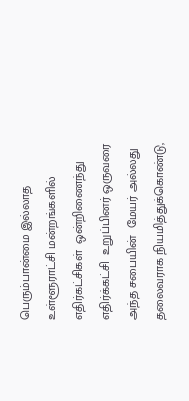பெரும்பான்மை இல்லாத  உள்ளூராட்சி மன்றங்களில்  எதிர்கட்சிகள்  ஒன்றிணைந்து எதிர்க்கட்சி  உறுப்பினர் ஒருவரை அந்த சபையின்  மேயர் அல்லது தலைவராக நியமித்துக்கொண்டு,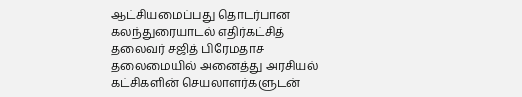ஆட்சியமைப்பது தொடர்பான  கலந்துரையாடல் எதிர்கட்சித் தலைவர் சஜித் பிரேமதாச தலைமையில் அனைத்து அரசியல் கட்சிகளின் செயலாளர்களுடன்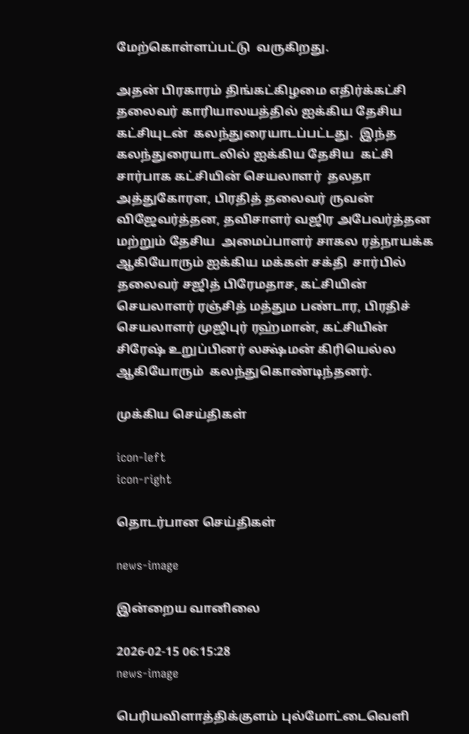மேற்கொள்ளப்பட்டு  வருகிறது.

அதன் பிரகாரம் திங்கட்கிழமை எதிர்க்கட்சி தலைவர் காரியாலயத்தில் ஐக்கிய தேசிய கட்சியுடன்  கலந்துரையாடப்பட்டது.  இந்த கலந்துரையாடலில் ஐக்கிய தேசிய  கட்சி  சார்பாக கட்சியின் செயலாளர்  தலதா அத்துகோரள, பிரதித் தலைவர் ருவன் விஜேவர்த்தன, தவிசாளர் வஜிர அபேவர்த்தன  மற்றும் தேசிய  அமைப்பாளர் சாகல ரத்நாயக்க ஆகியோரும் ஐக்கிய மக்கள் சக்தி  சார்பில் தலைவர் சஜித் பிரேமதாச, கட்சியின் செயலாளர் ரஞ்சித் மத்தும பண்டார, பிரதிச் செயலாளர் முஜிபுர் ரஹ்மான், கட்சியின் சிரேஷ் உறுப்பினர் லக்ஷ்மன் கிரியெல்ல  ஆகியோரும்  கலந்துகொண்டிந்தனர்.

முக்கிய செய்திகள்

icon-left
icon-right

தொடர்பான செய்திகள்

news-image

இன்றைய வானிலை

2026-02-15 06:15:28
news-image

பெரியவிளாத்திக்குளம் புல்மோட்டைவெளி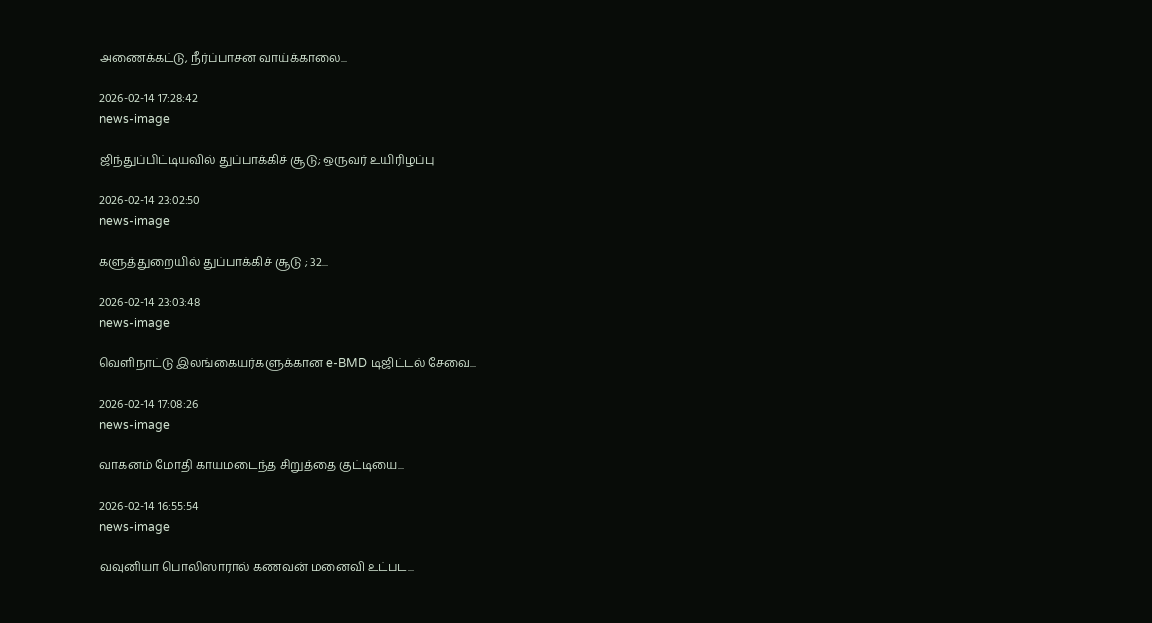அணைக்கட்டு, நீர்ப்பாசன வாய்க்காலை...

2026-02-14 17:28:42
news-image

ஜிந்துப்பிட்டியவில் துப்பாக்கிச் சூடு; ஒருவர் உயிரிழப்பு

2026-02-14 23:02:50
news-image

களுத்துறையில் துப்பாக்கிச் சூடு ; 32...

2026-02-14 23:03:48
news-image

வெளிநாட்டு இலங்கையர்களுக்கான e-BMD டிஜிட்டல் சேவை...

2026-02-14 17:08:26
news-image

வாகனம் மோதி காயமடைந்த சிறுத்தை குட்டியை...

2026-02-14 16:55:54
news-image

வவுனியா பொலிஸாரால் கணவன் மனைவி உட்பட...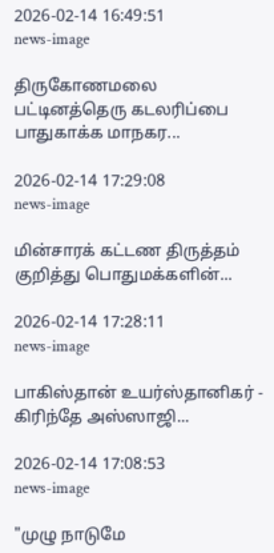2026-02-14 16:49:51
news-image

திருகோணமலை பட்டினத்தெரு கடலரிப்பை பாதுகாக்க மாநகர...

2026-02-14 17:29:08
news-image

மின்சாரக் கட்டண திருத்தம் குறித்து பொதுமக்களின்...

2026-02-14 17:28:11
news-image

பாகிஸ்தான் உயர்ஸ்தானிகர் - கிரிந்தே அஸ்ஸாஜி...

2026-02-14 17:08:53
news-image

"முழு நாடுமே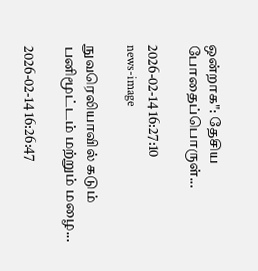ஒன்றாக": தேசிய போதைப்பொருள்...

2026-02-14 16:27:10
news-image

நுவரெலியாவில் கடும் பனிமூட்டம் மற்றும் மழை...

2026-02-14 16:26:47